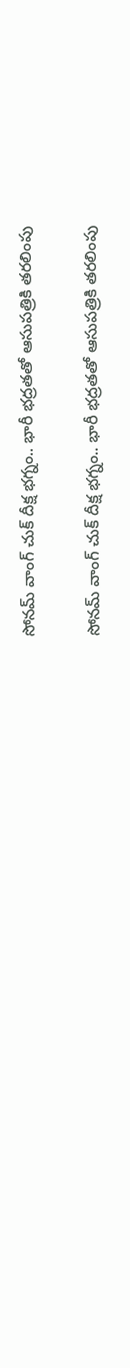సోనమ్ వాంగ్ చుక్ దీక్ష భగ్నం.. భారీ భద్రతతో ఆసుపత్రికి తరలింపు

సోనమ్ వాంగ్ చుక్ దీక్ష భగ్నం.. భారీ భద్రతతో ఆసుపత్రికి తరలింపు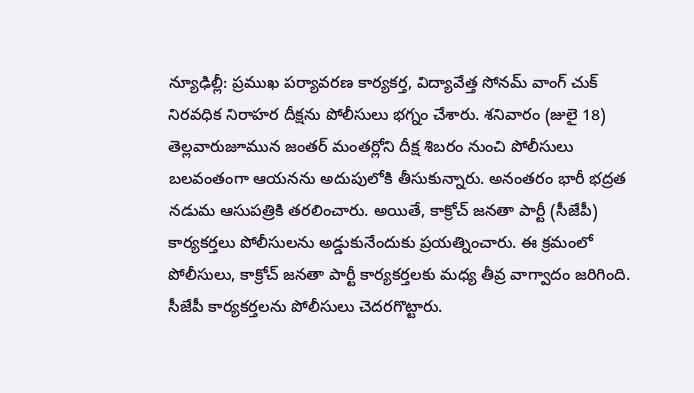న్యూఢిల్లీ: ప్రముఖ పర్యావరణ కార్యకర్త, విద్యావేత్త సోనమ్ వాంగ్ చుక్ నిరవధిక నిరాహర దీక్షను పోలీసులు భగ్నం చేశారు. శనివారం (జులై 18) తెల్లవారుజూమున జంతర్ మంతర్లోని దీక్ష శిబరం నుంచి పోలీసులు బలవంతంగా ఆయనను అదుపులోకి తీసుకున్నారు. అనంతరం భారీ భద్రత నడుమ ఆసుపత్రికి తరలించారు. అయితే, కాక్రోచ్ జనతా పార్టీ (సీజేపీ) కార్యకర్తలు పోలీసులను అడ్డుకునేందుకు ప్రయత్నించారు. ఈ క్రమంలో పోలీసులు, కాక్రోచ్ జనతా పార్టీ కార్యకర్తలకు మధ్య తీవ్ర వాగ్వాదం జరిగింది. సీజేపీ కార్యకర్తలను పోలీసులు చెదరగొట్టారు.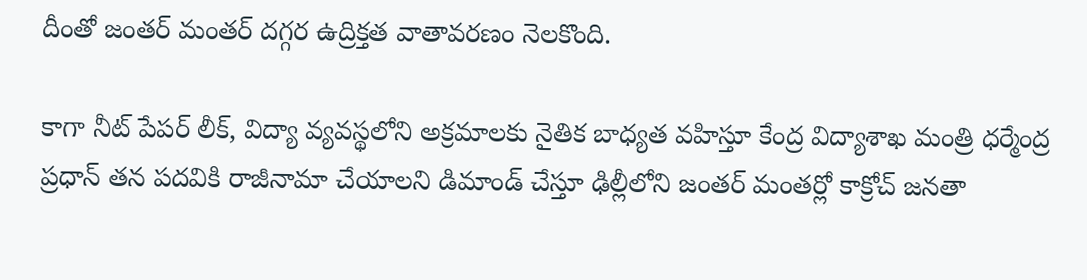దీంతో జంతర్ మంతర్ దగ్గర ఉద్రిక్తత వాతావరణం నెలకొంది.

కాగా నీట్ పేపర్ లీక్, విద్యా వ్యవస్థలోని అక్రమాలకు నైతిక బాధ్యత వహిస్తూ కేంద్ర విద్యాశాఖ మంత్రి ధర్మేంద్ర ప్రధాన్ తన పదవికి రాజీనామా చేయాలని డిమాండ్ చేస్తూ ఢిల్లీలోని జంతర్ మంతర్లో కాక్రోచ్ జనతా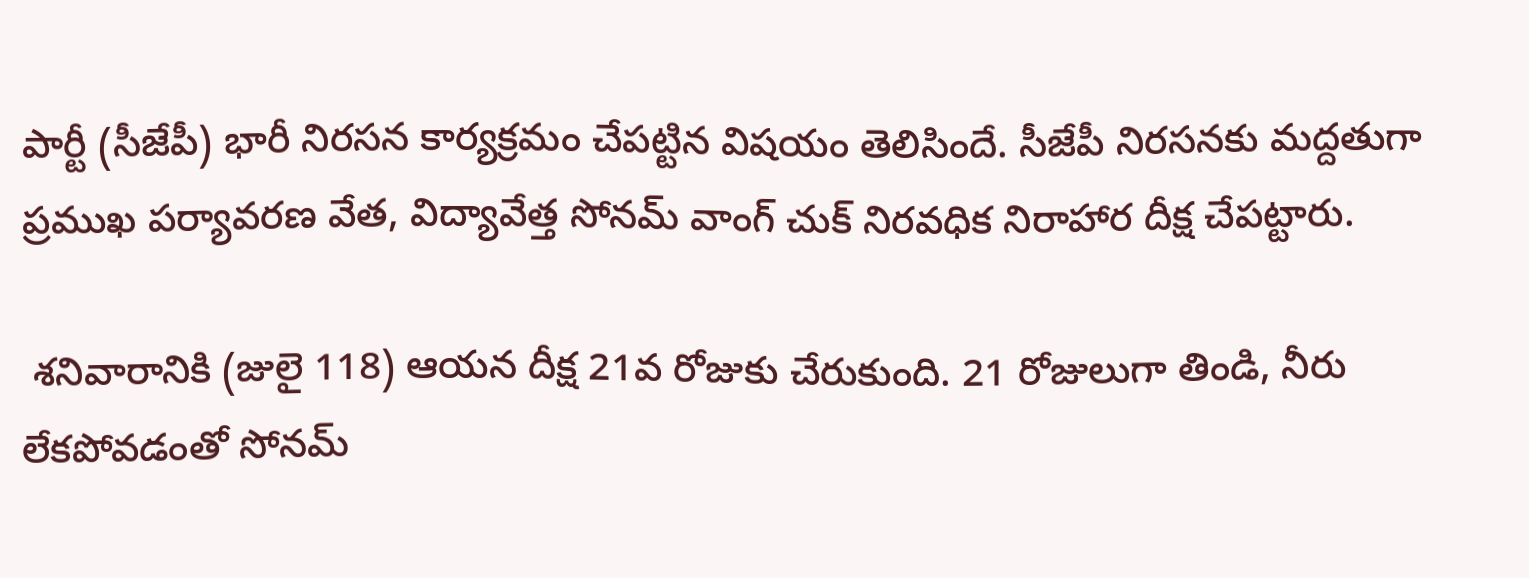పార్టీ (సీజేపీ) భారీ నిరసన కార్యక్రమం చేపట్టిన విషయం తెలిసిందే. సీజేపీ నిరసనకు మద్దతుగా ప్రముఖ పర్యావరణ వేత, విద్యావేత్త సోనమ్ వాంగ్ చుక్ నిరవధిక నిరాహార దీక్ష చేపట్టారు.

 శనివారానికి (జులై 118) ఆయన దీక్ష 21వ రోజుకు చేరుకుంది. 21 రోజులుగా తిండి, నీరు లేకపోవడంతో సోనమ్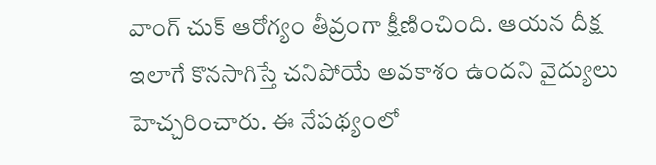వాంగ్ చుక్ ఆరోగ్యం తీవ్రంగా క్షీణించింది. ఆయన దీక్ష ఇలాగే కొనసాగిస్తే చనిపోయే అవకాశం ఉందని వైద్యులు హెచ్చరించారు. ఈ నేపథ్యంలో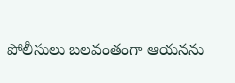పోలీసులు బలవంతంగా ఆయనను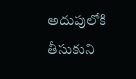అదుపులోకి తీసుకుని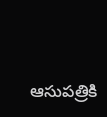ఆసుపత్రికి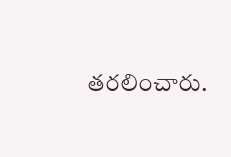తరలించారు.